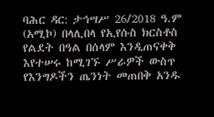ባሕር ዳር: ታኅሣሥ 26/2018 ዓ.ም (አሚኮ) በላሊበላ የኢየሱስ ክርስቶስ የልደት በዓል በሰላም እንዲጠናቀቅ እየተሠሩ ከሚገኙ ሥራዎች ውስጥ የእንግዶችን ጤንነት መጠበቅ አንዱ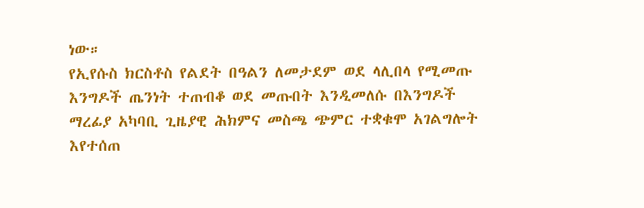ነው።
የኢየሱስ ክርስቶስ የልደት በዓልን ለመታደም ወደ ላሊበላ የሚመጡ እንግዶች ጤንነት ተጠብቆ ወደ መጡበት እንዲመለሱ በእንግዶች ማረፊያ አካባቢ ጊዜያዊ ሕክምና መስጫ ጭምር ተቋቁሞ አገልግሎት እየተሰጠ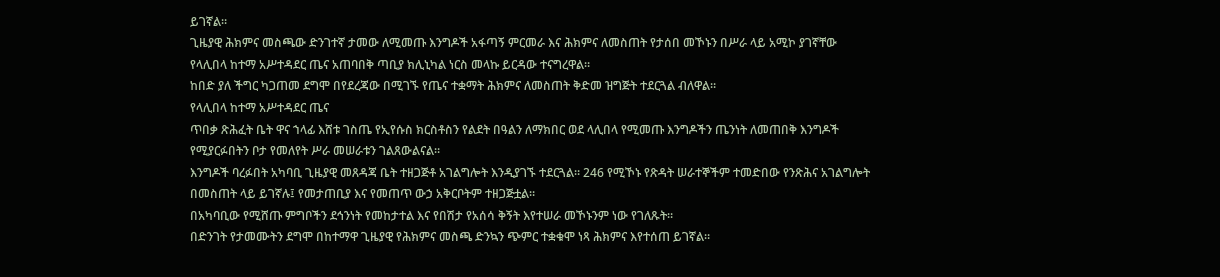ይገኛል።
ጊዜያዊ ሕክምና መስጫው ድንገተኛ ታመው ለሚመጡ እንግዶች አፋጣኝ ምርመራ እና ሕክምና ለመስጠት የታሰበ መኾኑን በሥራ ላይ አሚኮ ያገኛቸው የላሊበላ ከተማ አሥተዳደር ጤና አጠባበቅ ጣቢያ ክሊኒካል ነርስ መላኩ ይርዳው ተናግረዋል።
ከበድ ያለ ችግር ካጋጠመ ደግሞ በየደረጃው በሚገኙ የጤና ተቋማት ሕክምና ለመስጠት ቅድመ ዝግጅት ተደርጓል ብለዋል።
የላሊበላ ከተማ አሥተዳደር ጤና
ጥበቃ ጽሕፈት ቤት ዋና ኀላፊ እሸቱ ገስጤ የኢየሱስ ክርስቶስን የልደት በዓልን ለማክበር ወደ ላሊበላ የሚመጡ እንግዶችን ጤንነት ለመጠበቅ እንግዶች የሚያርፉበትን ቦታ የመለየት ሥራ መሠራቱን ገልጸውልናል።
እንግዶች ባረፉበት አካባቢ ጊዜያዊ መጸዳጃ ቤት ተዘጋጅቶ አገልግሎት እንዲያገኙ ተደርጓል። 246 የሚኾኑ የጽዳት ሠራተኞችም ተመድበው የንጽሕና አገልግሎት በመስጠት ላይ ይገኛሉ፤ የመታጠቢያ እና የመጠጥ ውኃ አቅርቦትም ተዘጋጅቷል።
በአካባቢው የሚሸጡ ምግቦችን ደኅንነት የመከታተል እና የበሽታ የአሰሳ ቅኝት እየተሠራ መኾኑንም ነው የገለጹት።
በድንገት የታመሙትን ደግሞ በከተማዋ ጊዜያዊ የሕክምና መስጫ ድንኳን ጭምር ተቋቁሞ ነጻ ሕክምና እየተሰጠ ይገኛል።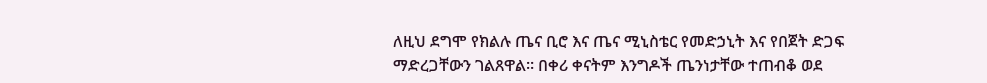ለዚህ ደግሞ የክልሉ ጤና ቢሮ እና ጤና ሚኒስቴር የመድኃኒት እና የበጀት ድጋፍ ማድረጋቸውን ገልጸዋል። በቀሪ ቀናትም እንግዶች ጤንነታቸው ተጠብቆ ወደ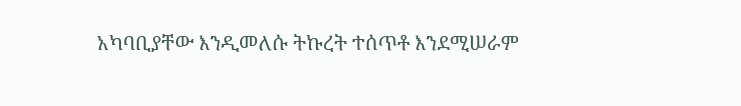አካባቢያቸው እንዲመለሱ ትኩረት ተሰጥቶ እንደሚሠራም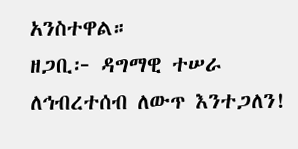አንስተዋል።
ዘጋቢ፦ ዳግማዊ ተሠራ
ለኅብረተሰብ ለውጥ እንተጋለን!